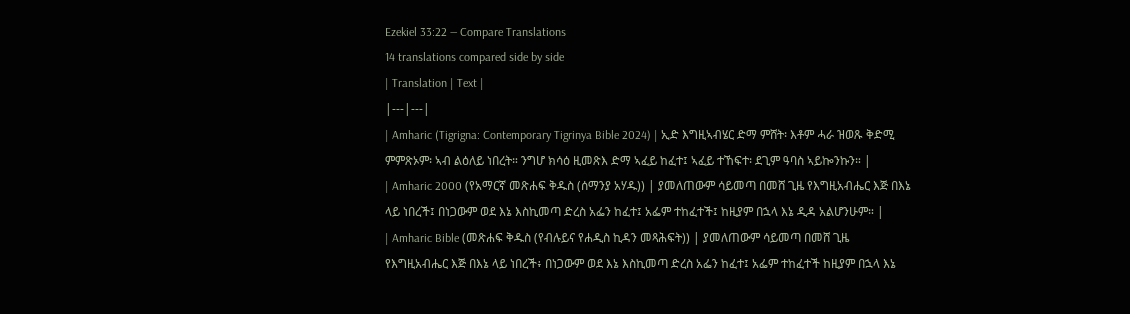Ezekiel 33:22 — Compare Translations
14 translations compared side by side
| Translation | Text |
|---|---|
| Amharic (Tigrigna: Contemporary Tigrinya Bible 2024) | ኢድ እግዚኣብሄር ድማ ምሸት፡ እቶም ሓራ ዝወጹ ቅድሚ ምምጽኦም፡ ኣብ ልዕለይ ነበረት። ንግሆ ክሳዕ ዚመጽእ ድማ ኣፈይ ከፈተ፤ ኣፈይ ተኸፍተ፡ ደጊም ዓባስ ኣይኰንኩን። |
| Amharic 2000 (የአማርኛ መጽሐፍ ቅዱስ (ሰማንያ አሃዱ)) | ያመለጠውም ሳይመጣ በመሸ ጊዜ የእግዚአብሔር እጅ በእኔ ላይ ነበረች፤ በነጋውም ወደ እኔ እስኪመጣ ድረስ አፌን ከፈተ፤ አፌም ተከፈተች፤ ከዚያም በኋላ እኔ ዲዳ አልሆንሁም። |
| Amharic Bible (መጽሐፍ ቅዱስ (የብሉይና የሐዲስ ኪዳን መጻሕፍት)) | ያመለጠውም ሳይመጣ በመሸ ጊዜ የእግዚአብሔር እጅ በእኔ ላይ ነበረች፥ በነጋውም ወደ እኔ እስኪመጣ ድረስ አፌን ከፈተ፤ አፌም ተከፈተች ከዚያም በኋላ እኔ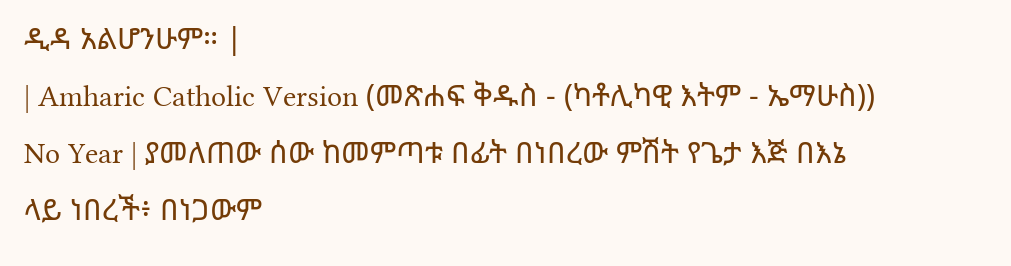ዲዳ አልሆንሁም። |
| Amharic Catholic Version (መጽሐፍ ቅዱስ - (ካቶሊካዊ እትም - ኤማሁስ)) No Year | ያመለጠው ሰው ከመምጣቱ በፊት በነበረው ምሽት የጌታ እጅ በእኔ ላይ ነበረች፥ በነጋውም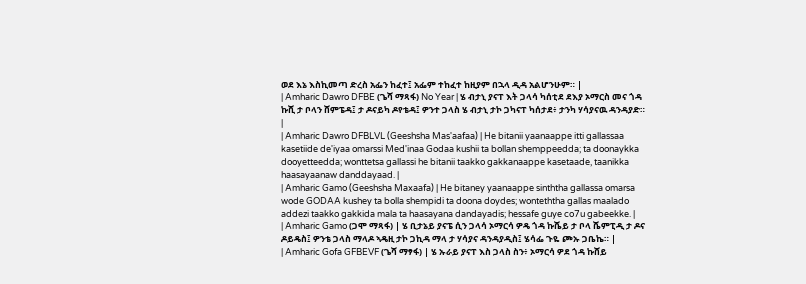ወደ እኔ እስኪመጣ ድረስ አፌን ከፈተ፤ አፌም ተከፈተ ከዚያም በኋላ ዲዳ አልሆንሁም። |
| Amharic Dawro DFBE (ጌሻ ማጻፋ) No Year | ሄ ብታኒ ያናፐ እት ጋላሳ ካሰቲደ ደእያ ኦማርስ መና ጎዳ ኩሺ ታ ቦላን ሸምፔዳ፤ ታ ዶናይካ ዶየቴዳ፤ ዎንተ ጋላስ ሄ ብታኒ ታኮ ጋካናፐ ካሰታደ፥ ታንካ ሃሳያናዉ ዳንዳያድ። |
| Amharic Dawro DFBLVL (Geeshsha Mas'aafaa) | He bitanii yaanaappe itti gallassaa kasetiide de'iyaa omarssi Med'inaa Godaa kushii ta bollan shemppeedda; ta doonaykka dooyetteedda; wonttetsa gallassi he bitanii taakko gakkanaappe kasetaade, taanikka haasayaanaw danddayaad. |
| Amharic Gamo (Geeshsha Maxaafa) | He bitaney yaanaappe sinththa gallassa omarsa wode GODAA kushey ta bolla shempidi ta doona doydes; wonteththa gallas maalado addezi taakko gakkida mala ta haasayana dandayadis; hessafe guye co7u gabeekke. |
| Amharic Gamo (ጋሞ ማጻፋ) | ሄ ቢታኔይ ያናፔ ሲን ጋላሳ ኦማርሳ ዎዴ ጎዳ ኩሼይ ታ ቦላ ሼምፒዲ ታ ዶና ዶይዴስ፤ ዎንቴ ጋላስ ማላዶ ኣዴዚ ታኮ ጋኪዳ ማላ ታ ሃሳያና ዳንዳያዲስ፤ ሄሳፌ ጉዬ ጮኡ ጋቤኬ። |
| Amharic Gofa GFBEVF (ጌሻ ማፃፋ) | ሄ ኡራይ ያናፐ እስ ጋላስ ስን፥ ኦማርሳ ዎደ ጎዳ ኩሸይ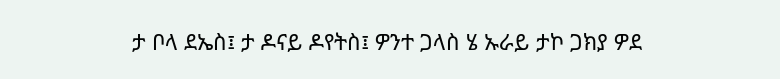ታ ቦላ ደኤስ፤ ታ ዶናይ ዶየትስ፤ ዎንተ ጋላስ ሄ ኡራይ ታኮ ጋክያ ዎደ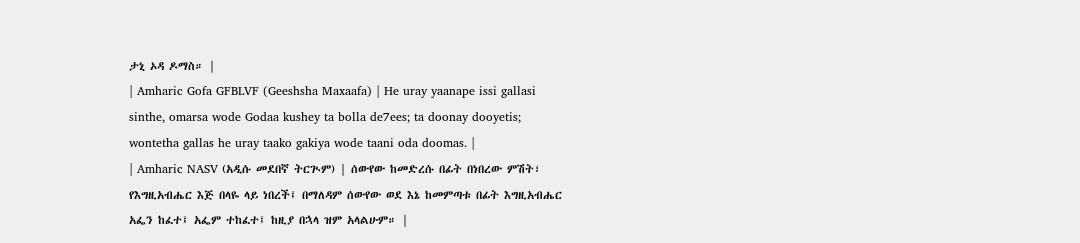ታኒ ኦዳ ዶማስ። |
| Amharic Gofa GFBLVF (Geeshsha Maxaafa) | He uray yaanape issi gallasi sinthe, omarsa wode Godaa kushey ta bolla de7ees; ta doonay dooyetis; wontetha gallas he uray taako gakiya wode taani oda doomas. |
| Amharic NASV (አዲሱ መደበኛ ትርጒም) | ሰውየው ከመድረሱ በፊት በነበረው ምሽት፣ የእግዚአብሔር እጅ በላዬ ላይ ነበረች፤ በማለዳም ሰውየው ወደ እኔ ከመምጣቱ በፊት እግዚአብሔር አፌን ከፈተ፤ አፌም ተከፈተ፤ ከዚያ በኋላ ዝም አላልሁም። |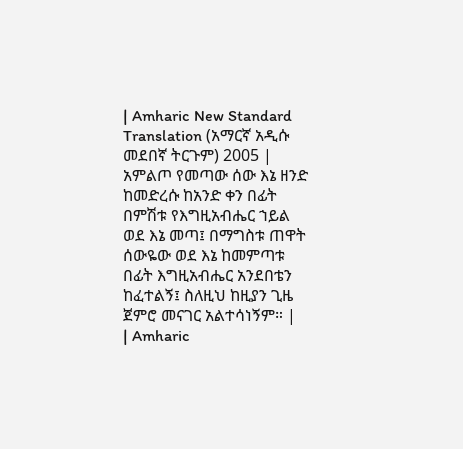| Amharic New Standard Translation (አማርኛ አዲሱ መደበኛ ትርጉም) 2005 | አምልጦ የመጣው ሰው እኔ ዘንድ ከመድረሱ ከአንድ ቀን በፊት በምሽቱ የእግዚአብሔር ኀይል ወደ እኔ መጣ፤ በማግስቱ ጠዋት ሰውዬው ወደ እኔ ከመምጣቱ በፊት እግዚአብሔር አንደበቴን ከፈተልኝ፤ ስለዚህ ከዚያን ጊዜ ጀምሮ መናገር አልተሳነኝም። |
| Amharic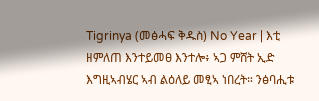Tigrinya (መፅሓፍ ቅዱስ) No Year | እቲ ዘምለጠ እንተይመፀ እንተሎ፥ ኣጋ ምሸት ኢድ እግዚኣብሄር ኣብ ልዕለይ መፂኣ ነበረት። ንፅባሒቱ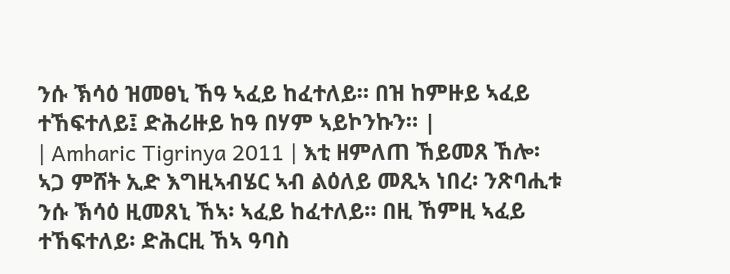ንሱ ኽሳዕ ዝመፀኒ ኸዓ ኣፈይ ከፈተለይ። በዝ ከምዙይ ኣፈይ ተኸፍተለይ፤ ድሕሪዙይ ከዓ በሃም ኣይኮንኩን። |
| Amharic Tigrinya 2011 | እቲ ዘምለጠ ኸይመጸ ኸሎ፡ ኣጋ ምሸት ኢድ እግዚኣብሄር ኣብ ልዕለይ መጺኣ ነበረ፡ ንጽባሒቱ ንሱ ኽሳዕ ዚመጸኒ ኸኣ፡ ኣፈይ ከፈተለይ። በዚ ኸምዚ ኣፈይ ተኸፍተለይ፡ ድሕርዚ ኸኣ ዓባስ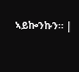ኣይኰንኩን። |